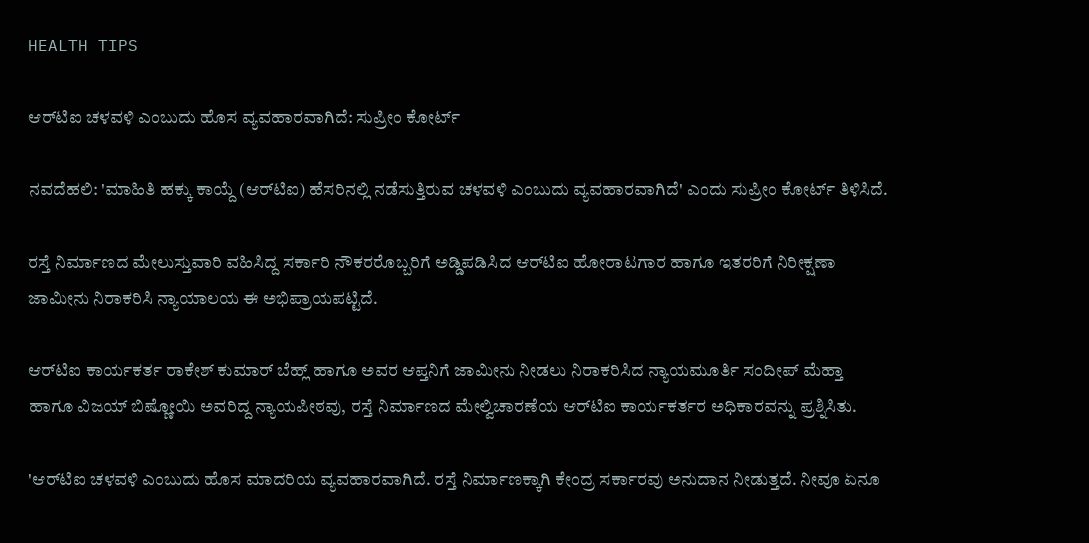HEALTH TIPS

ಆರ್‌ಟಿಐ ಚಳವಳಿ ಎಂಬುದು ಹೊಸ ವ್ಯವಹಾರವಾಗಿದೆ: ಸುಪ್ರೀಂ ಕೋರ್ಟ್‌

ನವದೆಹಲಿ: 'ಮಾಹಿತಿ ಹಕ್ಕು ಕಾಯ್ದೆ (ಆರ್‌ಟಿಐ) ಹೆಸರಿನಲ್ಲಿ ನಡೆಸುತ್ತಿರುವ ಚಳವಳಿ ಎಂಬುದು ವ್ಯವಹಾರವಾಗಿದೆ' ಎಂದು ಸುಪ್ರೀಂ ಕೋರ್ಟ್‌ ತಿಳಿಸಿದೆ.

ರಸ್ತೆ ನಿರ್ಮಾಣದ ಮೇಲುಸ್ತುವಾರಿ ವಹಿಸಿದ್ದ ಸರ್ಕಾರಿ ನೌಕರರೊಬ್ಬರಿಗೆ ಅಡ್ಡಿಪಡಿಸಿದ ಆರ್‌ಟಿಐ ಹೋರಾಟಗಾರ ಹಾಗೂ ಇತರರಿಗೆ ನಿರೀಕ್ಷಣಾ ಜಾಮೀನು ನಿರಾಕರಿಸಿ ನ್ಯಾಯಾಲಯ ಈ ಅಭಿಪ್ರಾಯಪಟ್ಟಿದೆ.

ಆರ್‌ಟಿಐ ಕಾರ್ಯಕರ್ತ ರಾಕೇಶ್‌ ಕುಮಾರ್‌ ಬೆಹ್ಲ್‌ ಹಾಗೂ ಅವರ ಆಪ್ತನಿಗೆ ಜಾಮೀನು ನೀಡಲು ನಿರಾಕರಿಸಿದ ನ್ಯಾಯಮೂರ್ತಿ ಸಂದೀಪ್‌ ಮೆಹ್ತಾ ಹಾಗೂ ವಿಜಯ್‌ ಬಿಷ್ಣೋಯಿ ಅವರಿದ್ದ ನ್ಯಾಯಪೀಠವು, ರಸ್ತೆ ನಿರ್ಮಾಣದ ಮೇಲ್ವಿಚಾರಣೆಯ ಆರ್‌ಟಿಐ ಕಾರ್ಯಕರ್ತರ ಅಧಿಕಾರವನ್ನು ಪ್ರಶ್ನಿಸಿತು.

'ಆರ್‌ಟಿಐ ಚಳವಳಿ ಎಂಬುದು ಹೊಸ ಮಾದರಿಯ ವ್ಯವಹಾರವಾಗಿದೆ. ರಸ್ತೆ ನಿರ್ಮಾಣಕ್ಕಾಗಿ ಕೇಂದ್ರ ಸರ್ಕಾರವು ಅನುದಾನ ನೀಡುತ್ತದೆ. ನೀವೂ ಏನೂ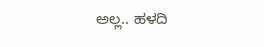ಅಲ್ಲ.. ಹಳದಿ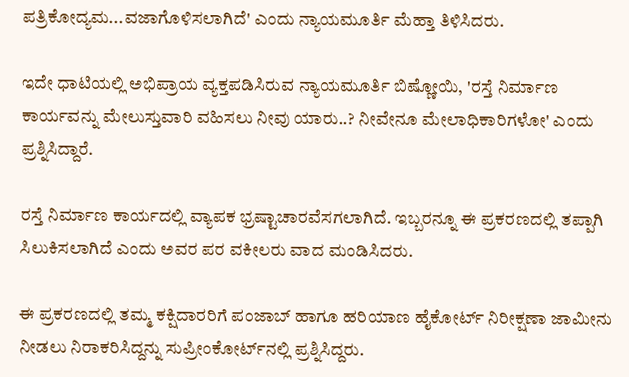ಪತ್ರಿಕೋದ್ಯಮ...ವಜಾಗೊಳಿಸಲಾಗಿದೆ' ಎಂದು ನ್ಯಾಯಮೂರ್ತಿ ಮೆಹ್ತಾ ತಿಳಿಸಿದರು.

ಇದೇ ಧಾಟಿಯಲ್ಲಿ ಅಭಿಪ್ರಾಯ ವ್ಯಕ್ತಪಡಿಸಿರುವ ನ್ಯಾಯಮೂರ್ತಿ ಬಿಷ್ಣೋಯಿ, 'ರಸ್ತೆ ನಿರ್ಮಾಣ ಕಾರ್ಯವನ್ನು ಮೇಲುಸ್ತುವಾರಿ ವಹಿಸಲು ನೀವು ಯಾರು..? ನೀವೇನೂ ಮೇಲಾಧಿಕಾರಿಗಳೋ' ಎಂದು ಪ್ರಶ್ನಿಸಿದ್ದಾರೆ.

ರಸ್ತೆ ನಿರ್ಮಾಣ ಕಾರ್ಯದಲ್ಲಿ ವ್ಯಾಪಕ ಭ್ರಷ್ಟಾಚಾರವೆಸಗಲಾಗಿದೆ. ಇಬ್ಬರನ್ನೂ ಈ ಪ್ರಕರಣದಲ್ಲಿ ತಪ್ಪಾಗಿ ಸಿಲುಕಿಸಲಾಗಿದೆ ಎಂದು ಅವರ ಪರ ವಕೀಲರು ವಾದ ಮಂಡಿಸಿದರು.

ಈ ಪ್ರಕರಣದಲ್ಲಿ ತಮ್ಮ ಕಕ್ಷಿದಾರರಿಗೆ ಪಂಜಾಬ್‌ ಹಾಗೂ ಹರಿಯಾಣ ಹೈಕೋರ್ಟ್‌ ನಿರೀಕ್ಷಣಾ ಜಾಮೀನು ನೀಡಲು ನಿರಾಕರಿಸಿದ್ದನ್ನು ಸುಪ್ರೀಂಕೋರ್ಟ್‌ನಲ್ಲಿ ಪ್ರಶ್ನಿಸಿದ್ದರು.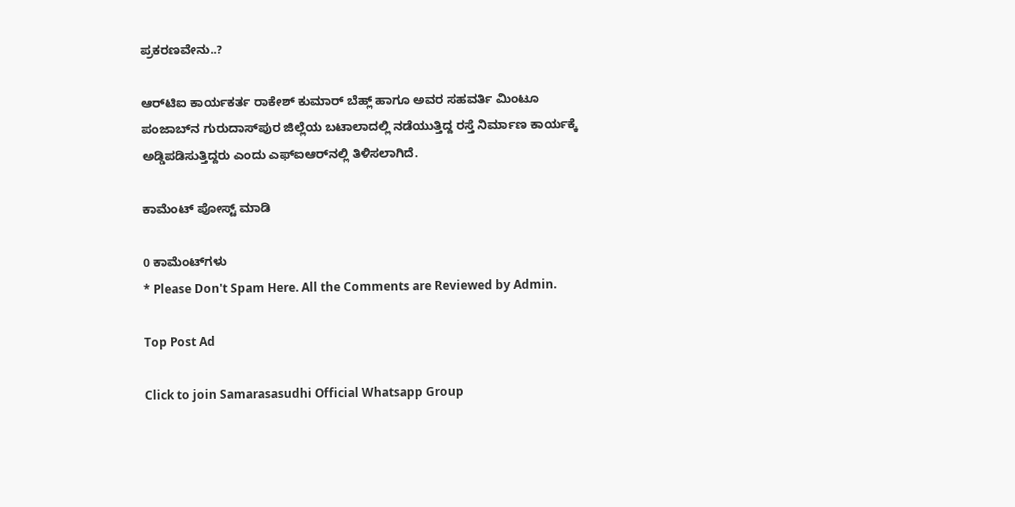ಪ್ರಕರಣವೇನು..?

ಆರ್‌ಟಿಐ ಕಾರ್ಯಕರ್ತ ರಾಕೇಶ್‌ ಕುಮಾರ್‌ ಬೆಹ್ಲ್‌ ಹಾಗೂ ಅವರ ಸಹವರ್ತಿ ಮಿಂಟೂ ಪಂಜಾಬ್‌ನ ಗುರುದಾಸ್‌ಪುರ ಜಿಲ್ಲೆಯ ಬಟಾಲಾದಲ್ಲಿ ನಡೆಯುತ್ತಿದ್ದ ರಸ್ತೆ ನಿರ್ಮಾಣ ಕಾರ್ಯಕ್ಕೆ ಅಡ್ಡಿಪಡಿಸುತ್ತಿದ್ದರು ಎಂದು ಎಫ್‌ಐಆರ್‌ನಲ್ಲಿ ತಿಳಿಸಲಾಗಿದೆ.

ಕಾಮೆಂಟ್‌‌ ಪೋಸ್ಟ್‌ ಮಾಡಿ

0 ಕಾಮೆಂಟ್‌ಗಳು
* Please Don't Spam Here. All the Comments are Reviewed by Admin.

Top Post Ad

Click to join Samarasasudhi Official Whatsapp Group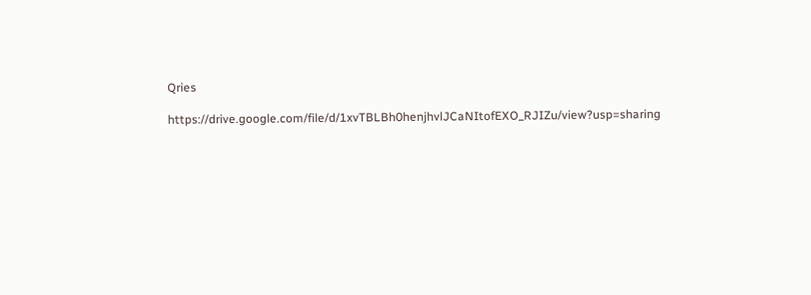Qries

https://drive.google.com/file/d/1xvTBLBh0henjhvlJCaNItofEXO_RJIZu/view?usp=sharing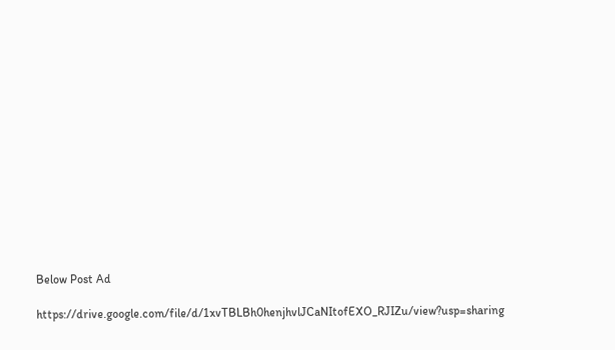Below Post Ad

https://drive.google.com/file/d/1xvTBLBh0henjhvlJCaNItofEXO_RJIZu/view?usp=sharing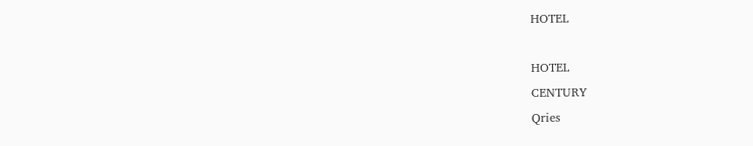HOTEL

HOTEL
CENTURY
Qries